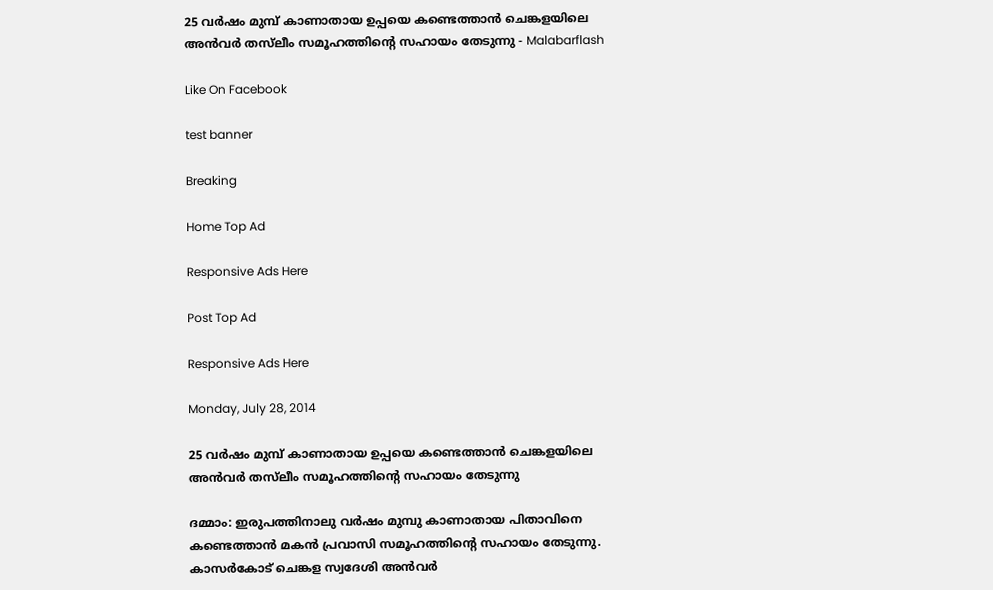25 വര്‍ഷം മുമ്പ് കാണാതായ ഉപ്പയെ കണ്ടെത്താന്‍ ചെങ്കളയിലെ അന്‍വര്‍ തസ്‌ലീം സമൂഹത്തിന്റെ സഹായം തേടുന്നു - Malabarflash

Like On Facebook

test banner

Breaking

Home Top Ad

Responsive Ads Here

Post Top Ad

Responsive Ads Here

Monday, July 28, 2014

25 വര്‍ഷം മുമ്പ് കാണാതായ ഉപ്പയെ കണ്ടെത്താന്‍ ചെങ്കളയിലെ അന്‍വര്‍ തസ്‌ലീം സമൂഹത്തിന്റെ സഹായം തേടുന്നു

ദമ്മാം: ഇരുപത്തിനാലു വര്‍ഷം മുമ്പു കാണാതായ പിതാവിനെ കണ്ടെത്താന്‍ മകന്‍ പ്രവാസി സമൂഹത്തിന്റെ സഹായം തേടുന്നു. കാസര്‍കോട് ചെങ്കള സ്വദേശി അന്‍വര്‍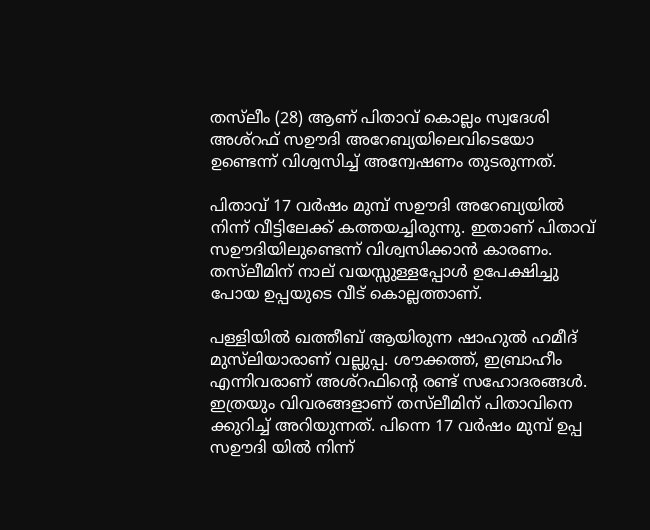തസ്‌ലീം (28) ആണ് പിതാവ് കൊല്ലം സ്വദേശി അശ്‌റഫ് സഊദി അറേബ്യയിലെവിടെയോ ഉണ്ടെന്ന് വിശ്വസിച്ച് അന്വേഷണം തുടരുന്നത്.

പിതാവ് 17 വര്‍ഷം മുമ്പ് സഊദി അറേബ്യയില്‍ നിന്ന് വീട്ടിലേക്ക് കത്തയച്ചിരുന്നു. ഇതാണ് പിതാവ് സഊദിയിലുണ്ടെന്ന് വിശ്വസിക്കാന്‍ കാരണം. തസ്‌ലീമിന് നാല് വയസ്സുള്ളപ്പോള്‍ ഉപേക്ഷിച്ചു പോയ ഉപ്പയുടെ വീട് കൊല്ലത്താണ്.

പള്ളിയില്‍ ഖത്തീബ് ആയിരുന്ന ഷാഹുല്‍ ഹമീദ് മുസ്‌ലിയാരാണ് വല്ലുപ്പ. ശൗക്കത്ത്, ഇബ്രാഹീം എന്നിവരാണ് അശ്‌റഫിന്റെ രണ്ട് സഹോദരങ്ങള്‍. ഇത്രയും വിവരങ്ങളാണ് തസ്‌ലീമിന് പിതാവിനെ ക്കുറിച്ച് അറിയുന്നത്. പിന്നെ 17 വര്‍ഷം മുമ്പ് ഉപ്പ സഊദി യില്‍ നിന്ന്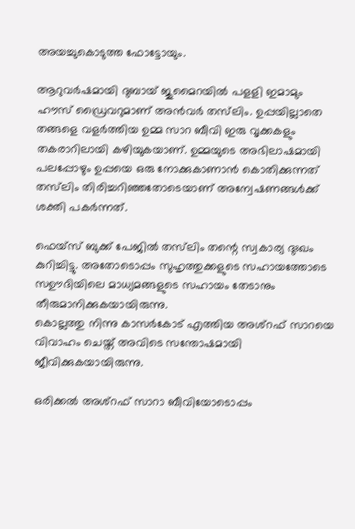അയച്ചുകൊടുത്ത ഫോട്ടോയും.

ആറുവര്‍ഷമായി ദുബായ് ജുമൈറയില്‍ പളളി ഇമാമും ഹൗസ് ഡ്രൈവറുമാണ് അന്‍വര്‍ തസ്‌ലിം. ഉപ്പയില്ലാതെ തങ്ങളെ വളര്‍ത്തിയ ഉമ്മ സാറ ബീവി ഇരു വൃക്കകളും തകരാറിലായി കഴിയുകയാണ്. ഉമ്മയുടെ അഭിലാഷമായി പലപ്പോഴും ഉപ്പയെ ഒരു നോക്കുകാണാന്‍ കൊതിക്കുന്നത് തസ്‌ലിം തിരിച്ചറിഞ്ഞതോടെയാണ് അന്വേഷണങ്ങള്‍ക്ക് ശക്തി പകര്‍ന്നത്.

ഫെയ്‌സ് ബുക്ക് പേജില്‍ തസ്‌ലിം തന്റെ സ്വകാര്യ ദുഃഖം കുറിച്ചിട്ടു. അതോടൊപ്പം സുഹൃത്തുക്കളുടെ സഹായത്തോടെ സഊദിയിലെ മാധ്യമങ്ങളുടെ സഹായം തേടാനും തീരുമാനിക്കുകയായിരുന്നു.
കൊല്ലത്തു നിന്നു കാസര്‍കോട് എത്തിയ അശ്‌റഫ് സാറയെ വിവാഹം ചെയ്ത് അവിടെ സന്തോഷമായി ജീവിക്കുകയായിരുന്നു.

ഒരിക്കല്‍ അശ്‌റഫ് സാറാ ബീവിയോടൊപ്പം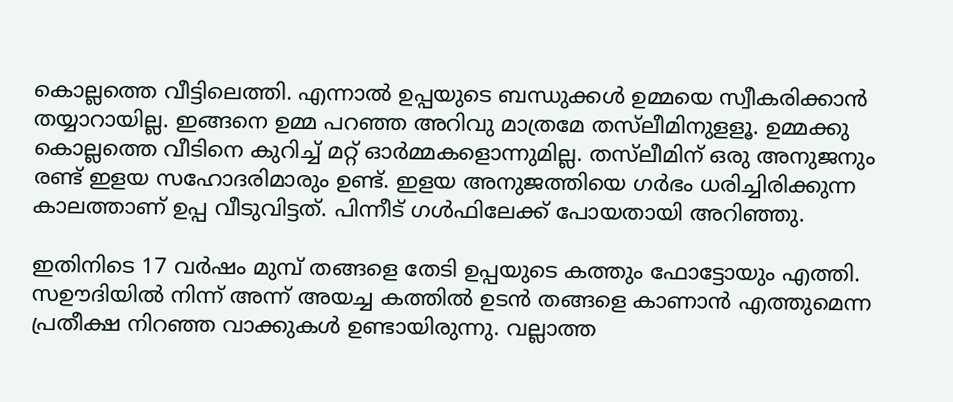കൊല്ലത്തെ വീട്ടിലെത്തി. എന്നാല്‍ ഉപ്പയുടെ ബന്ധുക്കള്‍ ഉമ്മയെ സ്വീകരിക്കാന്‍ തയ്യാറായില്ല. ഇങ്ങനെ ഉമ്മ പറഞ്ഞ അറിവു മാത്രമേ തസ്‌ലീമിനുളളൂ. ഉമ്മക്കു കൊല്ലത്തെ വീടിനെ കുറിച്ച് മറ്റ് ഓര്‍മ്മകളൊന്നുമില്ല. തസ്‌ലീമിന് ഒരു അനുജനും രണ്ട് ഇളയ സഹോദരിമാരും ഉണ്ട്. ഇളയ അനുജത്തിയെ ഗര്‍ഭം ധരിച്ചിരിക്കുന്ന കാലത്താണ് ഉപ്പ വീടുവിട്ടത്. പിന്നീട് ഗള്‍ഫിലേക്ക് പോയതായി അറിഞ്ഞു.

ഇതിനിടെ 17 വര്‍ഷം മുമ്പ് തങ്ങളെ തേടി ഉപ്പയുടെ കത്തും ഫോട്ടോയും എത്തി. സഊദിയില്‍ നിന്ന് അന്ന് അയച്ച കത്തില്‍ ഉടന്‍ തങ്ങളെ കാണാന്‍ എത്തുമെന്ന പ്രതീക്ഷ നിറഞ്ഞ വാക്കുകള്‍ ഉണ്ടായിരുന്നു. വല്ലാത്ത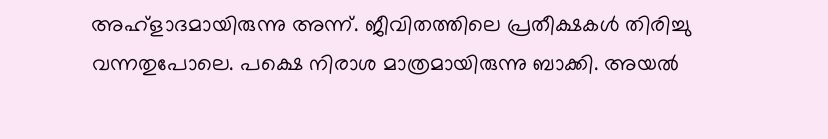അഹ്‌ളാദമായിരുന്നു അന്ന്. ജീവിതത്തിലെ പ്രതീക്ഷകള്‍ തിരിച്ചു വന്നതുപോലെ. പക്ഷെ നിരാശ മാത്രമായിരുന്നു ബാക്കി. അയല്‍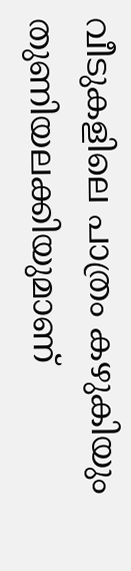വീടുകളിലെ പാത്രം കഴുകിയും തുണിയലക്കിയുമാണ്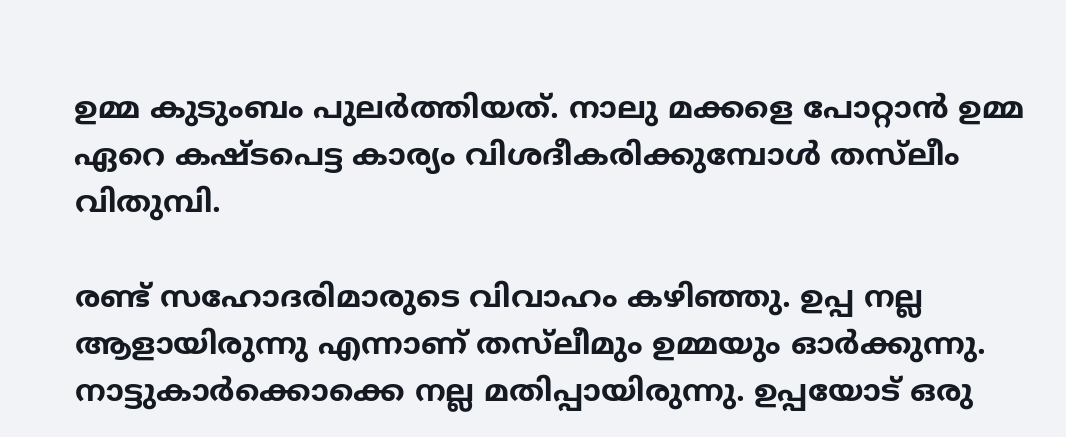ഉമ്മ കുടുംബം പുലര്‍ത്തിയത്. നാലു മക്കളെ പോറ്റാന്‍ ഉമ്മ ഏറെ കഷ്ടപെട്ട കാര്യം വിശദീകരിക്കുമ്പോള്‍ തസ്‌ലീം വിതുമ്പി.

രണ്ട് സഹോദരിമാരുടെ വിവാഹം കഴിഞ്ഞു. ഉപ്പ നല്ല ആളായിരുന്നു എന്നാണ് തസ്‌ലീമും ഉമ്മയും ഓര്‍ക്കുന്നു. നാട്ടുകാര്‍ക്കൊക്കെ നല്ല മതിപ്പായിരുന്നു. ഉപ്പയോട് ഒരു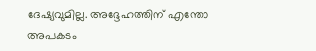ദേഷ്യവുമില്ല. അദ്ദേഹത്തിന് എന്തോ അപകടം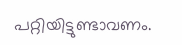പറ്റിയിട്ടുണ്ടാവണം.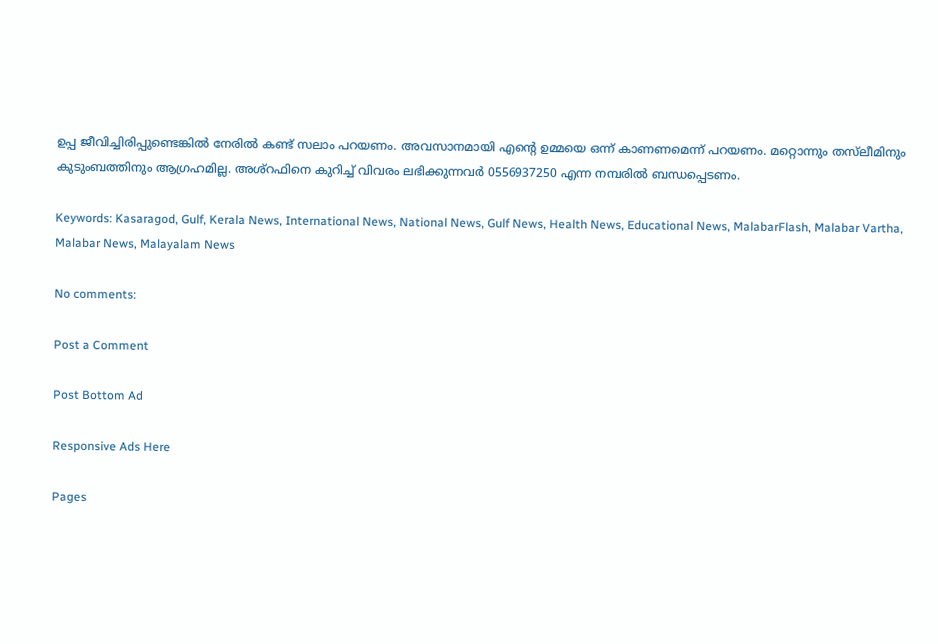ഉപ്പ ജീവിച്ചിരിപ്പുണ്ടെങ്കില്‍ നേരില്‍ കണ്ട് സലാം പറയണം. അവസാനമായി എന്റെ ഉമ്മയെ ഒന്ന് കാണണമെന്ന് പറയണം. മറ്റൊന്നും തസ്‌ലീമിനും കുടുംബത്തിനും ആഗ്രഹമില്ല. അശ്‌റഫിനെ കുറിച്ച് വിവരം ലഭിക്കുന്നവര്‍ 0556937250 എന്ന നമ്പരില്‍ ബന്ധപ്പെടണം.

Keywords: Kasaragod, Gulf, Kerala News, International News, National News, Gulf News, Health News, Educational News, MalabarFlash, Malabar Vartha, Malabar News, Malayalam News

No comments:

Post a Comment

Post Bottom Ad

Responsive Ads Here

Pages